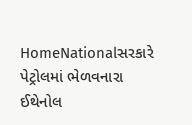HomeNationalસરકારે પેટ્રોલમાં ભેળવનારા ઈથેનોલ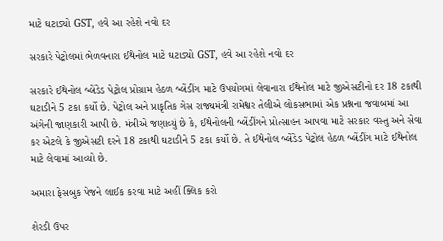માટે ઘટાડ્યો GST, હવે આ રહેશે નવો દર

સરકારે પેટ્રોલમાં ભેળવનારા ઈથેનોલ માટે ઘટાડ્યો GST, હવે આ રહેશે નવો દર

સરકારે ઈથેનોલ બ્લેંડેડ પેટ્રોલ પ્રોગ્રામ હેઠળ બ્લેંડીંગ માટે ઉપયોગમાં લેવાનારા ઈથેનોલ માટે જીએસટીનો દર 18 ટકાથી ઘટાડીને 5 ટકા કર્યો છે. પેટ્રોલ અને પ્રાકૃતિક ગેસ રાજ્યમંત્રી રામેશ્વર તેલીએ લોકસભામાં એક પ્રશ્નના જવાબમાં આ અંગેની જાણકારી આપી છે. મંત્રીએ જણાવ્યું છે કે, ઈથેનોલની બ્લેંડીંગને પ્રોત્સાહન આપવા માટે સરકાર વસ્તુ અને સેવા કર એટલે કે જીએસટી દરને 18 ટકાથી ઘટાડીને 5 ટકા કર્યો છે. તે ઈથેનોલ બ્લેંડેડ પેટ્રોલ હેઠળ બ્લેંડીંગ માટે ઈથેનોલ માટે લેવામાં આવ્યો છે.

અમારા ફેસબુક પેજને લાઈક કરવા માટે અહીં ક્લિક કરો

શેરડી ઉપર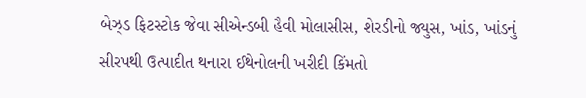બેઝ્ડ ફિટસ્ટોક જેવા સીએન્ડબી હૈવી મોલાસીસ, શેરડીનો જ્યુસ, ખાંડ, ખાંડનું સીરપથી ઉત્પાદીત થનારા ઈથેનોલની ખરીદી કિંમતો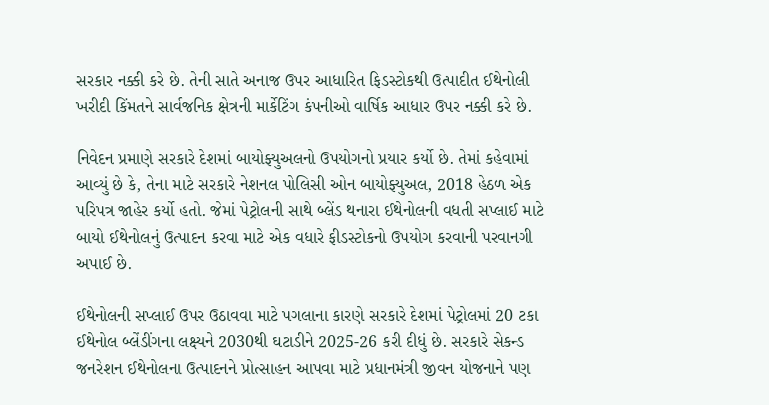સરકાર નક્કી કરે છે. તેની સાતે અનાજ ઉપર આધારિત ફિડસ્ટોકથી ઉત્પાદીત ઈથેનોલી ખરીદી કિંમતને સાર્વજનિક ક્ષેત્રની માર્કેટિંગ કંપનીઓ વાર્ષિક આધાર ઉપર નક્કી કરે છે.

નિવેદન પ્રમાણે સરકારે દેશમાં બાયોફ્યુઅલનો ઉપયોગનો પ્રયાર કર્યો છે. તેમાં કહેવામાં આવ્યું છે કે, તેના માટે સરકારે નેશનલ પોલિસી ઓન બાયોફ્યુઅલ, 2018 હેઠળ એક પરિપત્ર જાહેર કર્યો હતો. જેમાં પેટ્રોલની સાથે બ્લેંડ થનારા ઈથેનોલની વધતી સપ્લાઈ માટે બાયો ઈથેનોલનું ઉત્પાદન કરવા માટે એક વધારે ફીડસ્ટોકનો ઉપયોગ કરવાની પરવાનગી અપાઈ છે.

ઈથેનોલની સપ્લાઈ ઉપર ઉઠાવવા માટે પગલાના કારણે સરકારે દેશમાં પેટ્રોલમાં 20 ટકા ઈથેનોલ બ્લેંડીંગના લક્ષ્યને 2030થી ઘટાડીને 2025-26 કરી દીધું છે. સરકારે સેકન્ડ જનરેશન ઈથેનોલના ઉત્પાદનને પ્રોત્સાહન આપવા માટે પ્રધાનમંત્રી જીવન યોજનાને પણ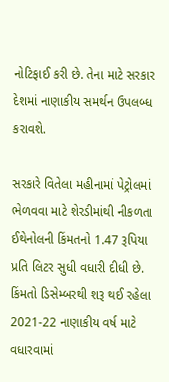નોટિફાઈ કરી છે. તેના માટે સરકાર દેશમાં નાણાકીય સમર્થન ઉપલબ્ધ કરાવશે.

સરકારે વિતેલા મહીનામાં પેટ્રોલમાં ભેળવવા માટે શેરડીમાંથી નીકળતા ઈથેનોલની કિંમતનો 1.47 રૂપિયા પ્રતિ લિટર સુધી વધારી દીધી છે. કિંમતો ડિસેમ્બરથી શરૂ થઈ રહેલા 2021-22 નાણાકીય વર્ષ માટે વધારવામાં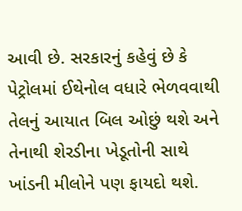આવી છે. સરકારનું કહેવું છે કે પેટ્રોલમાં ઈથેનોલ વધારે ભેળવવાથી તેલનું આયાત બિલ ઓછું થશે અને તેનાથી શેરડીના ખેડૂતોની સાથે ખાંડની મીલોને પણ ફાયદો થશે.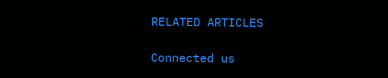RELATED ARTICLES

Connected us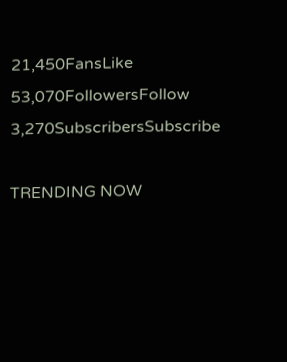21,450FansLike
53,070FollowersFollow
3,270SubscribersSubscribe

TRENDING NOW